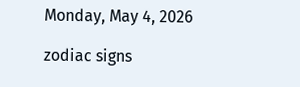Monday, May 4, 2026

zodiac signs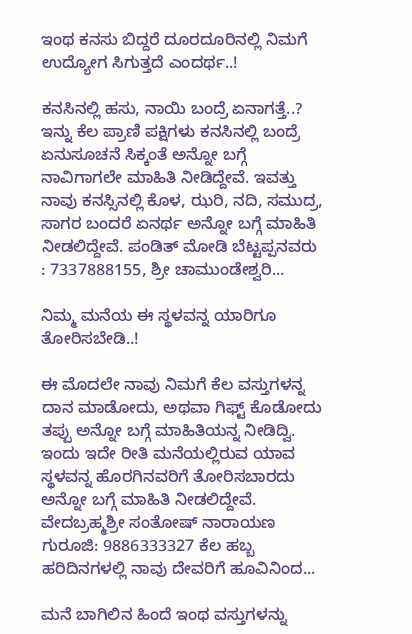ಇಂಥ ಕನಸು ಬಿದ್ದರೆ ದೂರದೂರಿನಲ್ಲಿ ನಿಮಗೆ ಉದ್ಯೋಗ ಸಿಗುತ್ತದೆ ಎಂದರ್ಥ..!

ಕನಸಿನಲ್ಲಿ ಹಸು, ನಾಯಿ ಬಂದ್ರೆ ಏನಾಗತ್ತೆ..? ಇನ್ನು ಕೆಲ ಪ್ರಾಣಿ ಪಕ್ಷಿಗಳು ಕನಸಿನಲ್ಲಿ ಬಂದ್ರೆ ಏನುಸೂಚನೆ ಸಿಕ್ಕಂತೆ ಅನ್ನೋ ಬಗ್ಗೆ ನಾವಿಗಾಗಲೇ ಮಾಹಿತಿ ನೀಡಿದ್ದೇವೆ. ಇವತ್ತು ನಾವು ಕನಸ್ಸಿನಲ್ಲಿ ಕೊಳ, ಝರಿ, ನದಿ, ಸಮುದ್ರ, ಸಾಗರ ಬಂದರೆ ಏನರ್ಥ ಅನ್ನೋ ಬಗ್ಗೆ ಮಾಹಿತಿ ನೀಡಲಿದ್ದೇವೆ. ಪಂಡಿತ್ ಮೋಡಿ ಬೆಟ್ಟಪ್ಪನವರು : 7337888155, ಶ್ರೀ ಚಾಮುಂಡೇಶ್ವರಿ...

ನಿಮ್ಮ ಮನೆಯ ಈ ಸ್ಥಳವನ್ನ ಯಾರಿಗೂ ತೋರಿಸಬೇಡಿ..!

ಈ ಮೊದಲೇ ನಾವು ನಿಮಗೆ ಕೆಲ ವಸ್ತುಗಳನ್ನ ದಾನ ಮಾಡೋದು, ಅಥವಾ ಗಿಫ್ಟ್ ಕೊಡೋದು ತಪ್ಪು ಅನ್ನೋ ಬಗ್ಗೆ ಮಾಹಿತಿಯನ್ನ ನೀಡಿದ್ವಿ. ಇಂದು ಇದೇ ರೀತಿ ಮನೆಯಲ್ಲಿರುವ ಯಾವ ಸ್ಥಳವನ್ನ ಹೊರಗಿನವರಿಗೆ ತೋರಿಸಬಾರದು ಅನ್ನೋ ಬಗ್ಗೆ ಮಾಹಿತಿ ನೀಡಲಿದ್ದೇವೆ. ವೇದಬ್ರಹ್ಮಶ್ರೀ ಸಂತೋಷ್ ನಾರಾಯಣ ಗುರೂಜಿ: 9886333327 ಕೆಲ ಹಬ್ಬ ಹರಿದಿನಗಳಲ್ಲಿ ನಾವು ದೇವರಿಗೆ ಹೂವಿನಿಂದ...

ಮನೆ ಬಾಗಿಲಿನ ಹಿಂದೆ ಇಂಥ ವಸ್ತುಗಳನ್ನು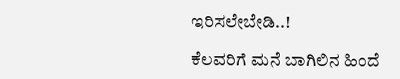ಇರಿಸಲೇಬೇಡಿ..!

ಕೆಲವರಿಗೆ ಮನೆ ಬಾಗಿಲಿನ ಹಿಂದೆ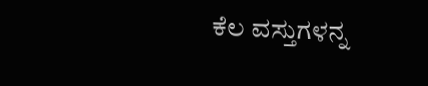ಕೆಲ ವಸ್ತುಗಳನ್ನ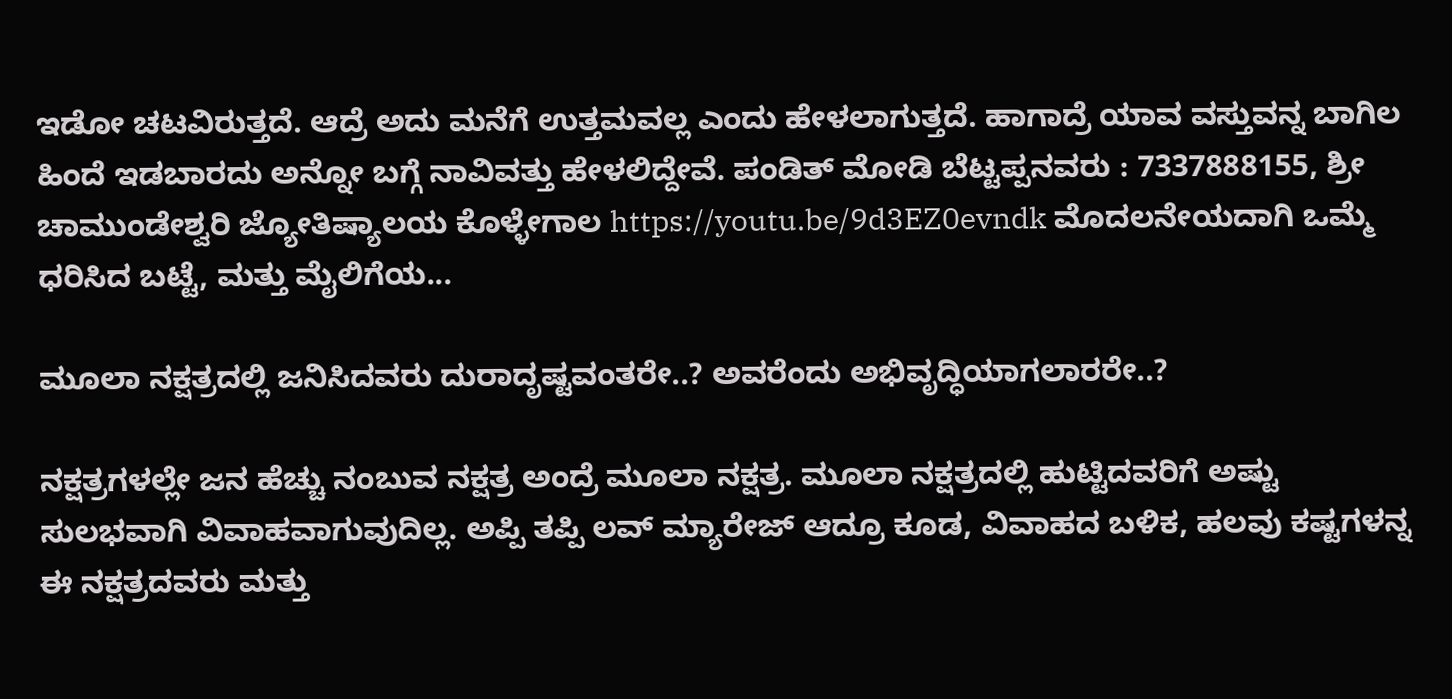ಇಡೋ ಚಟವಿರುತ್ತದೆ. ಆದ್ರೆ ಅದು ಮನೆಗೆ ಉತ್ತಮವಲ್ಲ ಎಂದು ಹೇಳಲಾಗುತ್ತದೆ. ಹಾಗಾದ್ರೆ ಯಾವ ವಸ್ತುವನ್ನ ಬಾಗಿಲ ಹಿಂದೆ ಇಡಬಾರದು ಅನ್ನೋ ಬಗ್ಗೆ ನಾವಿವತ್ತು ಹೇಳಲಿದ್ದೇವೆ. ಪಂಡಿತ್ ಮೋಡಿ ಬೆಟ್ಟಪ್ಪನವರು : 7337888155, ಶ್ರೀ ಚಾಮುಂಡೇಶ್ವರಿ ಜ್ಯೋತಿಷ್ಯಾಲಯ ಕೊಳ್ಳೇಗಾಲ https://youtu.be/9d3EZ0evndk ಮೊದಲನೇಯದಾಗಿ ಒಮ್ಮೆ ಧರಿಸಿದ ಬಟ್ಟೆ, ಮತ್ತು ಮೈಲಿಗೆಯ...

ಮೂಲಾ ನಕ್ಷತ್ರದಲ್ಲಿ ಜನಿಸಿದವರು ದುರಾದೃಷ್ಟವಂತರೇ..? ಅವರೆಂದು ಅಭಿವೃದ್ಧಿಯಾಗಲಾರರೇ..?

ನಕ್ಷತ್ರಗಳಲ್ಲೇ ಜನ ಹೆಚ್ಚು ನಂಬುವ ನಕ್ಷತ್ರ ಅಂದ್ರೆ ಮೂಲಾ ನಕ್ಷತ್ರ. ಮೂಲಾ ನಕ್ಷತ್ರದಲ್ಲಿ ಹುಟ್ಟಿದವರಿಗೆ ಅಷ್ಟು ಸುಲಭವಾಗಿ ವಿವಾಹವಾಗುವುದಿಲ್ಲ. ಅಪ್ಪಿ ತಪ್ಪಿ ಲವ್ ಮ್ಯಾರೇಜ್ ಆದ್ರೂ ಕೂಡ, ವಿವಾಹದ ಬಳಿಕ, ಹಲವು ಕಷ್ಟಗಳನ್ನ ಈ ನಕ್ಷತ್ರದವರು ಮತ್ತು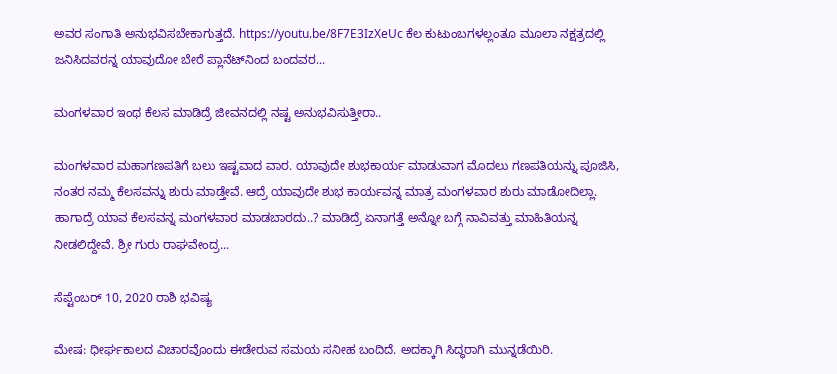ಅವರ ಸಂಗಾತಿ ಅನುಭವಿಸಬೇಕಾಗುತ್ತದೆ. https://youtu.be/8F7E3IzXeUc ಕೆಲ ಕುಟುಂಬಗಳಲ್ಲಂತೂ ಮೂಲಾ ನಕ್ಷತ್ರದಲ್ಲಿ ಜನಿಸಿದವರನ್ನ ಯಾವುದೋ ಬೇರೆ ಪ್ಲಾನೆಟ್‌ನಿಂದ ಬಂದವರ...

ಮಂಗಳವಾರ ಇಂಥ ಕೆಲಸ ಮಾಡಿದ್ರೆ ಜೀವನದಲ್ಲಿ ನಷ್ಟ ಅನುಭವಿಸುತ್ತೀರಾ..

ಮಂಗಳವಾರ ಮಹಾಗಣಪತಿಗೆ ಬಲು ಇಷ್ಟವಾದ ವಾರ. ಯಾವುದೇ ಶುಭಕಾರ್ಯ ಮಾಡುವಾಗ ಮೊದಲು ಗಣಪತಿಯನ್ನು ಪೂಜಿಸಿ, ನಂತರ ನಮ್ಮ ಕೆಲಸವನ್ನು ಶುರು ಮಾಡ್ತೇವೆ. ಆದ್ರೆ ಯಾವುದೇ ಶುಭ ಕಾರ್ಯವನ್ನ ಮಾತ್ರ ಮಂಗಳವಾರ ಶುರು ಮಾಡೋದಿಲ್ಲಾ. ಹಾಗಾದ್ರೆ ಯಾವ ಕೆಲಸವನ್ನ ಮಂಗಳವಾರ ಮಾಡಬಾರದು..? ಮಾಡಿದ್ರೆ ಏನಾಗತ್ತೆ ಅನ್ನೋ ಬಗ್ಗೆ ನಾವಿವತ್ತು ಮಾಹಿತಿಯನ್ನ ನೀಡಲಿದ್ದೇವೆ. ಶ್ರೀ ಗುರು ರಾಘವೇಂದ್ರ...

ಸೆಪ್ಟೆಂಬರ್ 10, 2020 ರಾಶಿ ಭವಿಷ್ಯ

ಮೇಷ: ಧೀರ್ಘಕಾಲದ ವಿಚಾರವೊಂದು ಈಡೇರುವ ಸಮಯ ಸನೀಹ ಬಂದಿದೆ. ಅದಕ್ಕಾಗಿ ಸಿದ್ಧರಾಗಿ ಮುನ್ನಡೆಯಿರಿ.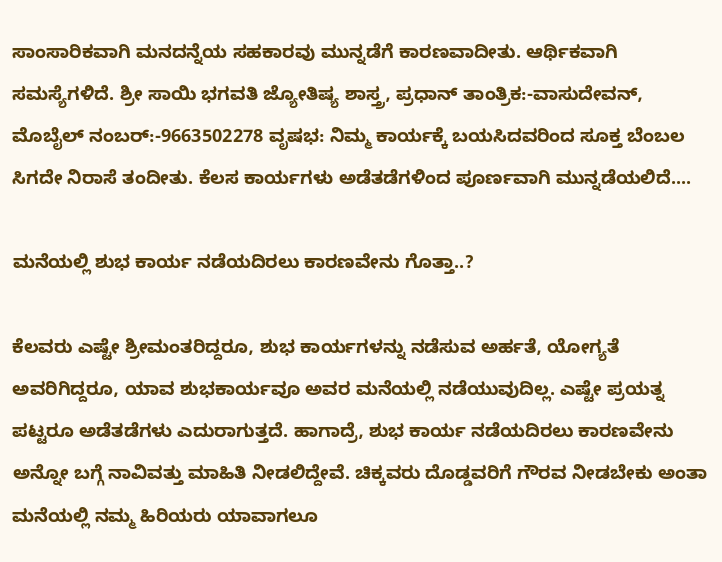ಸಾಂಸಾರಿಕವಾಗಿ ಮನದನ್ನೆಯ ಸಹಕಾರವು ಮುನ್ನಡೆಗೆ ಕಾರಣವಾದೀತು. ಆರ್ಥಿಕವಾಗಿ ಸಮಸ್ಯೆಗಳಿದೆ. ಶ್ರೀ ಸಾಯಿ ಭಗವತಿ ಜ್ಯೋತಿಷ್ಯ ಶಾಸ್ತ್ರ, ಪ್ರಧಾನ್ ತಾಂತ್ರಿಕ:-ವಾಸುದೇವನ್, ಮೊಬೈಲ್ ನಂಬರ್:-9663502278 ವೃಷಭ: ನಿಮ್ಮ ಕಾರ್ಯಕ್ಕೆ ಬಯಸಿದವರಿಂದ ಸೂಕ್ತ ಬೆಂಬಲ ಸಿಗದೇ ನಿರಾಸೆ ತಂದೀತು. ಕೆಲಸ ಕಾರ್ಯಗಳು ಅಡೆತಡೆಗಳಿಂದ ಪೂರ್ಣವಾಗಿ ಮುನ್ನಡೆಯಲಿದೆ....

ಮನೆಯಲ್ಲಿ ಶುಭ ಕಾರ್ಯ ನಡೆಯದಿರಲು ಕಾರಣವೇನು ಗೊತ್ತಾ..?

ಕೆಲವರು ಎಷ್ಟೇ ಶ್ರೀಮಂತರಿದ್ದರೂ, ಶುಭ ಕಾರ್ಯಗಳನ್ನು ನಡೆಸುವ ಅರ್ಹತೆ, ಯೋಗ್ಯತೆ ಅವರಿಗಿದ್ದರೂ, ಯಾವ ಶುಭಕಾರ್ಯವೂ ಅವರ ಮನೆಯಲ್ಲಿ ನಡೆಯುವುದಿಲ್ಲ. ಎಷ್ಟೇ ಪ್ರಯತ್ನ ಪಟ್ಟರೂ ಅಡೆತಡೆಗಳು ಎದುರಾಗುತ್ತದೆ. ಹಾಗಾದ್ರೆ, ಶುಭ ಕಾರ್ಯ ನಡೆಯದಿರಲು ಕಾರಣವೇನು ಅನ್ನೋ ಬಗ್ಗೆ ನಾವಿವತ್ತು ಮಾಹಿತಿ ನೀಡಲಿದ್ದೇವೆ. ಚಿಕ್ಕವರು ದೊಡ್ಡವರಿಗೆ ಗೌರವ ನೀಡಬೇಕು ಅಂತಾ ಮನೆಯಲ್ಲಿ ನಮ್ಮ ಹಿರಿಯರು ಯಾವಾಗಲೂ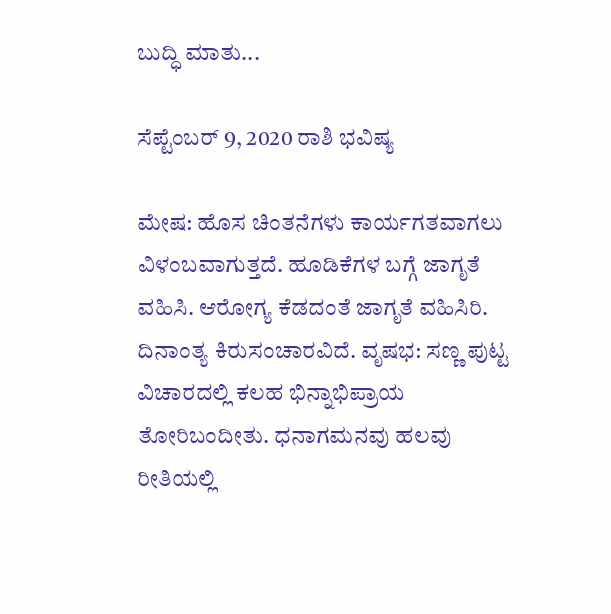ಬುದ್ಧಿ ಮಾತು...

ಸೆಪ್ಟೆಂಬರ್ 9, 2020 ರಾಶಿ ಭವಿಷ್ಯ

ಮೇಷ: ಹೊಸ ಚಿಂತನೆಗಳು ಕಾರ್ಯಗತವಾಗಲು ವಿಳಂಬವಾಗುತ್ತದೆ. ಹೂಡಿಕೆಗಳ ಬಗ್ಗೆ ಜಾಗೃತೆ ವಹಿಸಿ. ಆರೋಗ್ಯ ಕೆಡದಂತೆ ಜಾಗೃತೆ ವಹಿಸಿರಿ. ದಿನಾಂತ್ಯ ಕಿರುಸಂಚಾರವಿದೆ. ವೃಷಭ: ಸಣ್ಣ ಪುಟ್ಟ ವಿಚಾರದಲ್ಲಿ ಕಲಹ ಭಿನ್ನಾಭಿಪ್ರಾಯ ತೋರಿಬಂದೀತು. ಧನಾಗಮನವು ಹಲವು ರೀತಿಯಲ್ಲಿ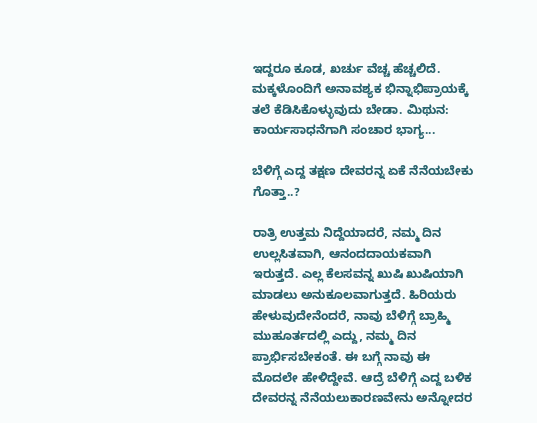ಇದ್ದರೂ ಕೂಡ, ಖರ್ಚು ವೆಚ್ಚ ಹೆಚ್ಚಲಿದೆ. ಮಕ್ಕಳೊಂದಿಗೆ ಅನಾವಶ್ಯಕ ಭಿನ್ನಾಭಿಪ್ರಾಯಕ್ಕೆ ತಲೆ ಕೆಡಿಸಿಕೊಳ್ಳುವುದು ಬೇಡಾ. ಮಿಥುನ: ಕಾರ್ಯಸಾಧನೆಗಾಗಿ ಸಂಚಾರ ಭಾಗ್ಯ...

ಬೆಳಿಗ್ಗೆ ಎದ್ದ ತಕ್ಷಣ ದೇವರನ್ನ ಏಕೆ ನೆನೆಯಬೇಕು ಗೊತ್ತಾ..?

ರಾತ್ರಿ ಉತ್ತಮ ನಿದ್ದೆಯಾದರೆ, ನಮ್ಮ ದಿನ ಉಲ್ಲಸಿತವಾಗಿ, ಆನಂದದಾಯಕವಾಗಿ ಇರುತ್ತದೆ. ಎಲ್ಲ ಕೆಲಸವನ್ನ ಖುಷಿ ಖುಷಿಯಾಗಿ ಮಾಡಲು ಅನುಕೂಲವಾಗುತ್ತದೆ. ಹಿರಿಯರು ಹೇಳುವುದೇನೆಂದರೆ, ನಾವು ಬೆಳಿಗ್ಗೆ ಬ್ರಾಹ್ಮಿ ಮುಹೂರ್ತದಲ್ಲಿ ಎದ್ದು, ನಮ್ಮ ದಿನ ಪ್ರಾರ್ಭಿಸಬೇಕಂತೆ. ಈ ಬಗ್ಗೆ ನಾವು ಈ ಮೊದಲೇ ಹೇಳಿದ್ದೇವೆ. ಆದ್ರೆ ಬೆಳಿಗ್ಗೆ ಎದ್ದ ಬಳಿಕ ದೇವರನ್ನ ನೆನೆಯಲುಕಾರಣವೇನು ಅನ್ನೋದರ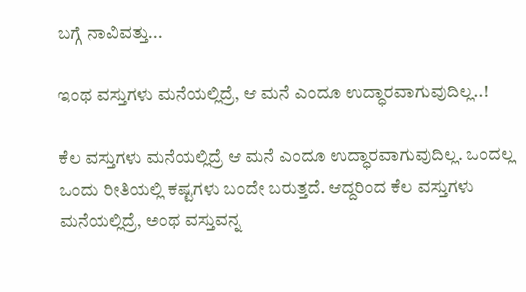ಬಗ್ಗೆ ನಾವಿವತ್ತು...

ಇಂಥ ವಸ್ತುಗಳು ಮನೆಯಲ್ಲಿದ್ರೆ, ಆ ಮನೆ ಎಂದೂ ಉದ್ಧಾರವಾಗುವುದಿಲ್ಲ..!

ಕೆಲ ವಸ್ತುಗಳು ಮನೆಯಲ್ಲಿದ್ರೆ ಆ ಮನೆ ಎಂದೂ ಉದ್ಧಾರವಾಗುವುದಿಲ್ಲ. ಒಂದಲ್ಲ ಒಂದು ರೀತಿಯಲ್ಲಿ ಕಷ್ಟಗಳು ಬಂದೇ ಬರುತ್ತದೆ. ಆದ್ದರಿಂದ ಕೆಲ ವಸ್ತುಗಳು ಮನೆಯಲ್ಲಿದ್ರೆ, ಅಂಥ ವಸ್ತುವನ್ನ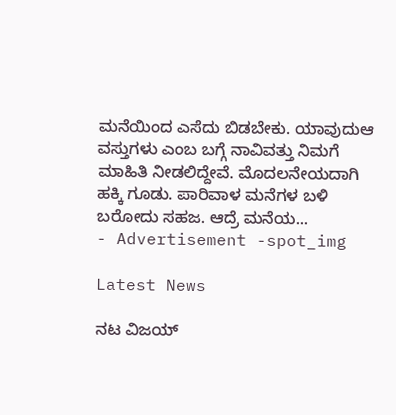ಮನೆಯಿಂದ ಎಸೆದು ಬಿಡಬೇಕು. ಯಾವುದುಆ ವಸ್ತುಗಳು ಎಂಬ ಬಗ್ಗೆ ನಾವಿವತ್ತು ನಿಮಗೆ ಮಾಹಿತಿ ನೀಡಲಿದ್ದೇವೆ. ಮೊದಲನೇಯದಾಗಿ ಹಕ್ಕಿ ಗೂಡು. ಪಾರಿವಾಳ ಮನೆಗಳ ಬಳಿ ಬರೋದು ಸಹಜ. ಆದ್ರೆ ಮನೆಯ...
- Advertisement -spot_img

Latest News

ನಟ ವಿಜಯ್‌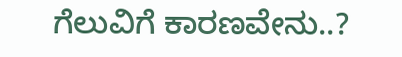ಗೆಲುವಿಗೆ ಕಾರಣವೇನು..?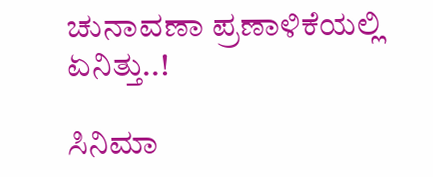ಚುನಾವಣಾ ಪ್ರಣಾಳಿಕೆಯಲ್ಲಿ ಏನಿತ್ತು..!

ಸಿನಿಮಾ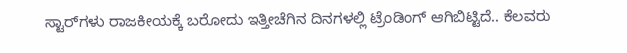ಸ್ಟಾರ್‌ಗಳು ರಾಜಕೀಯಕ್ಕೆ ಬರೋದು ಇತ್ತೀಚೆಗಿನ ದಿನಗಳಲ್ಲಿ ಟ್ರೆಂಡಿಂಗ್‌ ಆಗಿಬಿಟ್ಟಿದೆ.. ಕೆಲವರು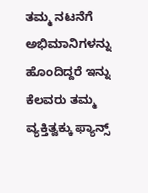ತಮ್ಮ ನಟನೆಗೆ ಅಭಿಮಾನಿಗಳನ್ನು ಹೊಂದಿದ್ದರೆ ಇನ್ನು ಕೆಲವರು ತಮ್ಮ ವ್ಯಕ್ತಿತ್ವಕ್ಕು ಫ್ಯಾನ್ಸ್‌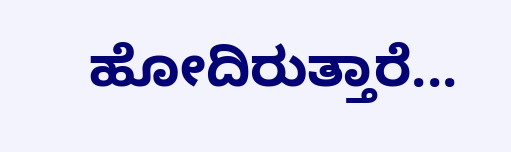ಹೋದಿರುತ್ತಾರೆ...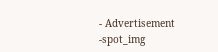- Advertisement -spot_img